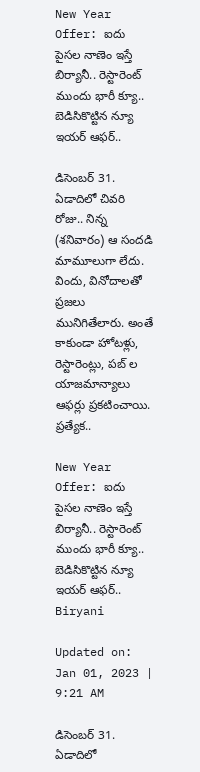New Year Offer: ఐదు పైసల నాణెం ఇస్తే బిర్యానీ.. రెస్టారెంట్ ముందు భారీ క్యూ.. బెడిసికొట్టిన న్యూ ఇయర్ ఆఫర్..

డిసెంబర్ 31. ఏడాదిలో చివరి రోజు.. నిన్న (శనివారం) ఆ సందడి మామూలుగా లేదు. విందు, వినోదాలతో ప్రజలు మునిగితేలారు. అంతే కాకుండా హోటళ్లు, రెస్టారెంట్లు, పబ్ ల యాజమాన్యాలు ఆఫర్లు ప్రకటించాయి. ప్రత్యేక..

New Year Offer: ఐదు పైసల నాణెం ఇస్తే బిర్యానీ.. రెస్టారెంట్ ముందు భారీ క్యూ.. బెడిసికొట్టిన న్యూ ఇయర్ ఆఫర్..
Biryani

Updated on: Jan 01, 2023 | 9:21 AM

డిసెంబర్ 31. ఏడాదిలో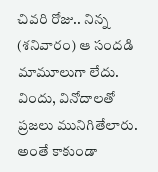చివరి రోజు.. నిన్న (శనివారం) ఆ సందడి మామూలుగా లేదు. విందు, వినోదాలతో ప్రజలు మునిగితేలారు. అంతే కాకుండా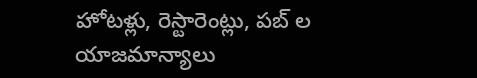హోటళ్లు, రెస్టారెంట్లు, పబ్ ల యాజమాన్యాలు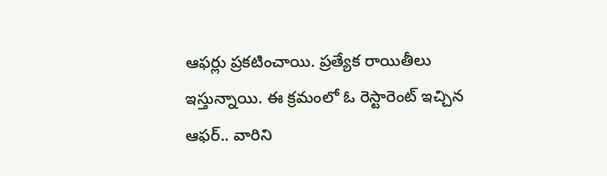ఆఫర్లు ప్రకటించాయి. ప్రత్యేక రాయితీలు ఇస్తున్నాయి. ఈ క్రమంలో ఓ రెస్టారెంట్ ఇచ్చిన ఆఫర్.. వారిని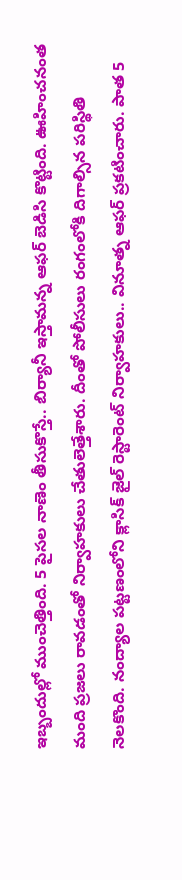ఇబ్బందుల్లో ముంచెత్తింది. 5 పైసల నాణెం తీసుకొస్తే.. బిర్యానీ ఇస్తామన్న ఆఫర్ బెడిసి కొట్టింది. ఊహించనంత మంది ప్రజలు రావడంతో నిర్వాహకులు చేతులెత్తేశారు. దీంతో పోలీసులు రంగంలోకి దిగాల్సిన పరిస్థితి నెలకొంది. నంద్యాల పట్టణంలోని క్లాసిక్‌ జైల్‌ రెస్టారెంట్‌ నిర్వాహకులు.. వినూత్న ఆఫర్ ప్రకటించారు. పాత 5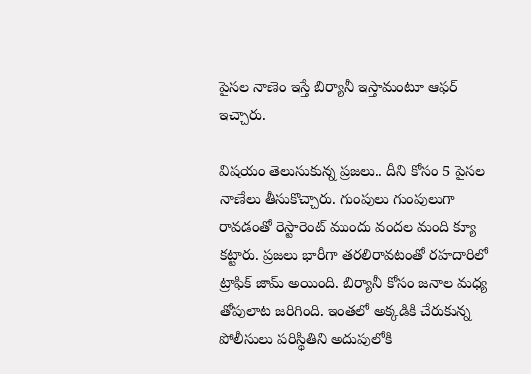పైసల నాణెం ఇస్తే బిర్యానీ ఇస్తామంటూ ఆఫర్‌ ఇచ్చారు.

విషయం తెలుసుకున్న ప్రజలు.. దీని కోసం 5 పైసల నాణేలు తీసుకొచ్చారు. గుంపులు గుంపులుగా రావడంతో రెస్టారెంట్ ముందు వందల మంది క్యూ కట్టారు. ప్రజలు భారీగా తరలిరావటంతో రహదారిలో ట్రాఫిక్‌ జామ్‌ అయింది. బిర్యానీ కోసం జనాల మధ్య తోపులాట జరిగింది. ఇంతలో అక్కడికి చేరుకున్న పోలీసులు పరిస్థితిని అదుపులోకి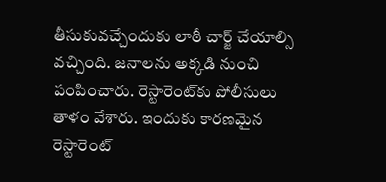తీసుకువచ్చేందుకు లాఠీ చార్జ్‌ చేయాల్సి వచ్చింది. జనాలను అక్కడి నుంచి పంపించారు. రెస్టారెంట్‌కు పోలీసులు తాళం వేశారు. ఇందుకు కారణమైన రెస్టారెంట్‌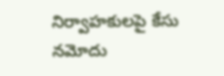నిర్వాహకులపై కేసు నమోదు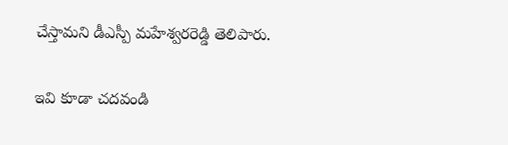చేస్తామని డీఎస్పీ మహేశ్వరరెడ్డి తెలిపారు.

ఇవి కూడా చదవండి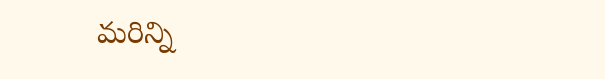మరిన్ని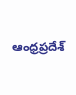ఆంధ్రప్రదేశ్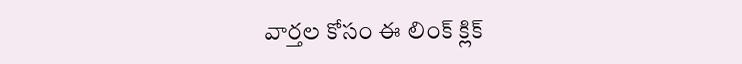వార్తల కోసం ఈ లింక్ క్లిక్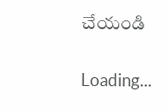చేయండి

Loading...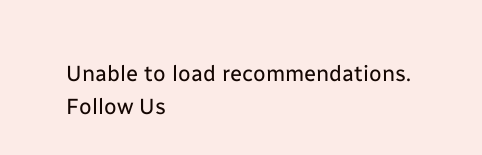Unable to load recommendations.
Follow Us